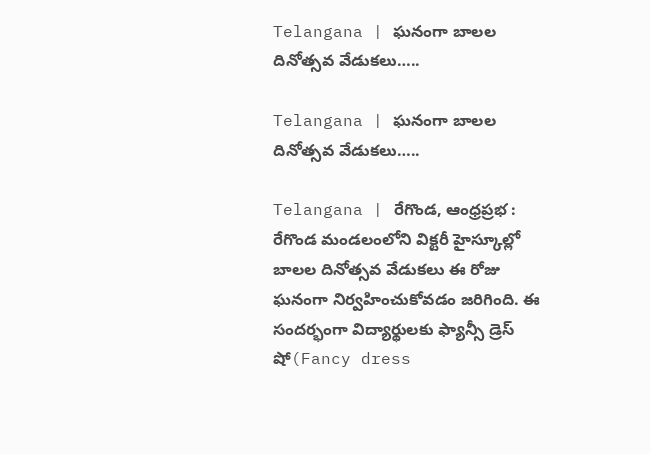Telangana | ఘనంగా బాలల దినోత్సవ వేడుకలు…..

Telangana | ఘనంగా బాలల దినోత్సవ వేడుకలు…..

Telangana | రేగొండ, ఆంధ్రప్రభ : రేగొండ మండలంలోని విక్టరీ హైస్కూల్లో బాలల దినోత్సవ వేడుకలు ఈ రోజు ఘనంగా నిర్వహించుకోవడం జరిగింది. ఈ సందర్భంగా విద్యార్థులకు ఫ్యాన్సీ డ్రెస్ షో(Fancy dress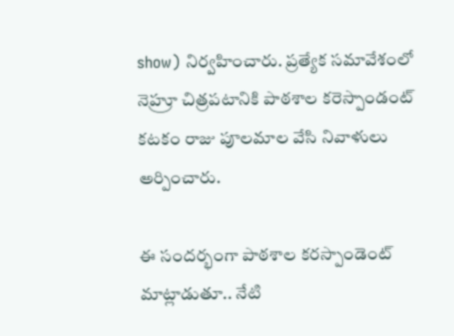show) నిర్వహించారు. ప్రత్యేక సమావేశంలో నెహ్రూ చిత్రపటానికి పాఠశాల కరెస్పాండంట్ కటకం రాజు పూలమాల వేసి నివాళులు అర్పించారు.

ఈ సందర్భంగా పాఠశాల కరస్పాండెంట్ మాట్లాడుతూ.. నేటి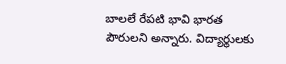బాలలే రేపటి భావి భారత పౌరులని అన్నారు. విద్యార్థులకు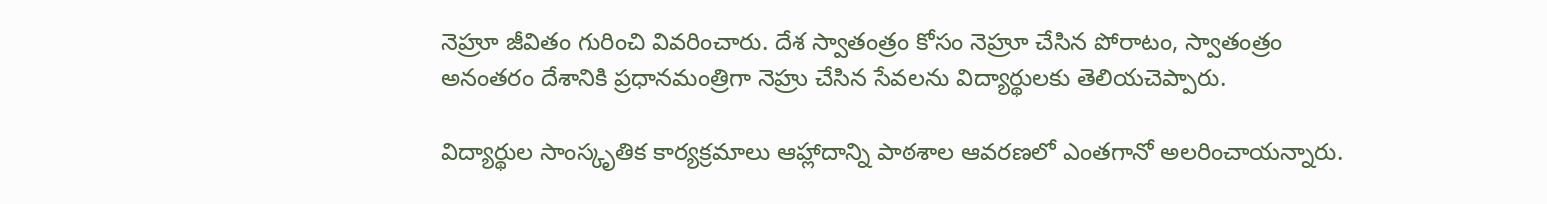నెహ్రూ జీవితం గురించి వివరించారు. దేశ స్వాతంత్రం కోసం నెహ్రూ చేసిన పోరాటం, స్వాతంత్రం అనంతరం దేశానికి ప్రధానమంత్రిగా నెహ్రు చేసిన సేవలను విద్యార్థులకు తెలియచెప్పారు.

విద్యార్థుల సాంస్కృతిక కార్యక్రమాలు ఆహ్లాదాన్ని పాఠశాల ఆవరణలో ఎంతగానో అలరించాయన్నారు.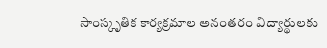సాంస్కృతిక కార్యక్రమాల అనంతరం విద్యార్థులకు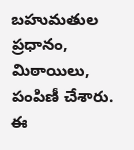బహుమతుల ప్రధానం, మిఠాయిలు, పంపిణీ చేశారు. ఈ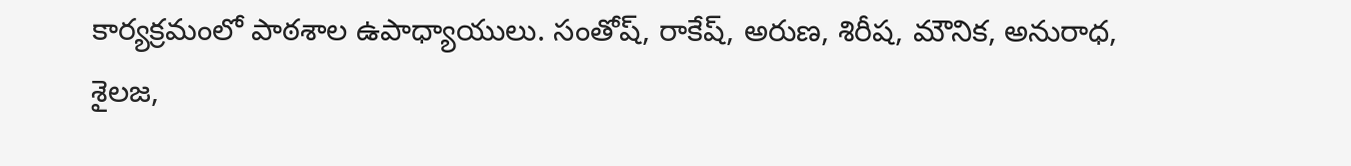కార్యక్రమంలో పాఠశాల ఉపాధ్యాయులు. సంతోష్, రాకేష్, అరుణ, శిరీష, మౌనిక, అనురాధ, శైలజ,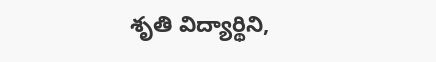శృతి విద్యార్థిని,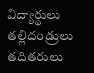విద్యార్థులు తల్లిదండ్రులు తదితరులు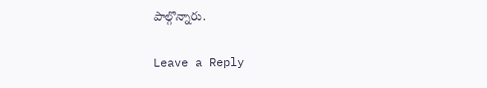పాల్గొన్నారు.

Leave a Reply